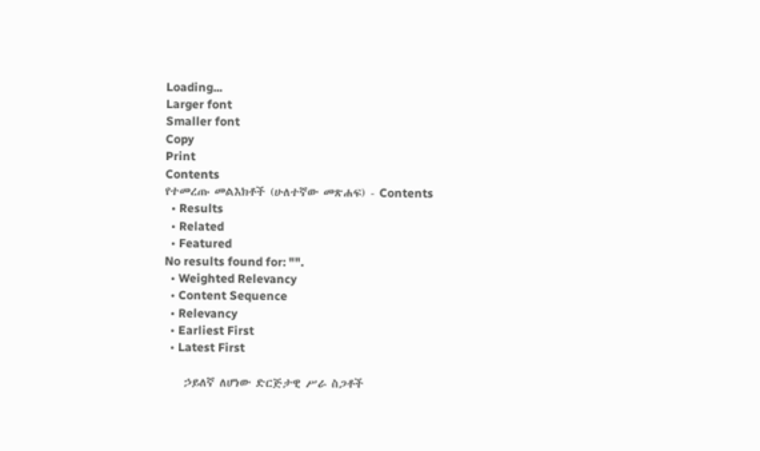Loading...
Larger font
Smaller font
Copy
Print
Contents
የተመረጡ መልእክቶች (ሁለተኛው መጽሐፍ) - Contents
  • Results
  • Related
  • Featured
No results found for: "".
  • Weighted Relevancy
  • Content Sequence
  • Relevancy
  • Earliest First
  • Latest First

    ኃይለኛ ለሆነው ድርጅታዊ ሥራ ስጋቶች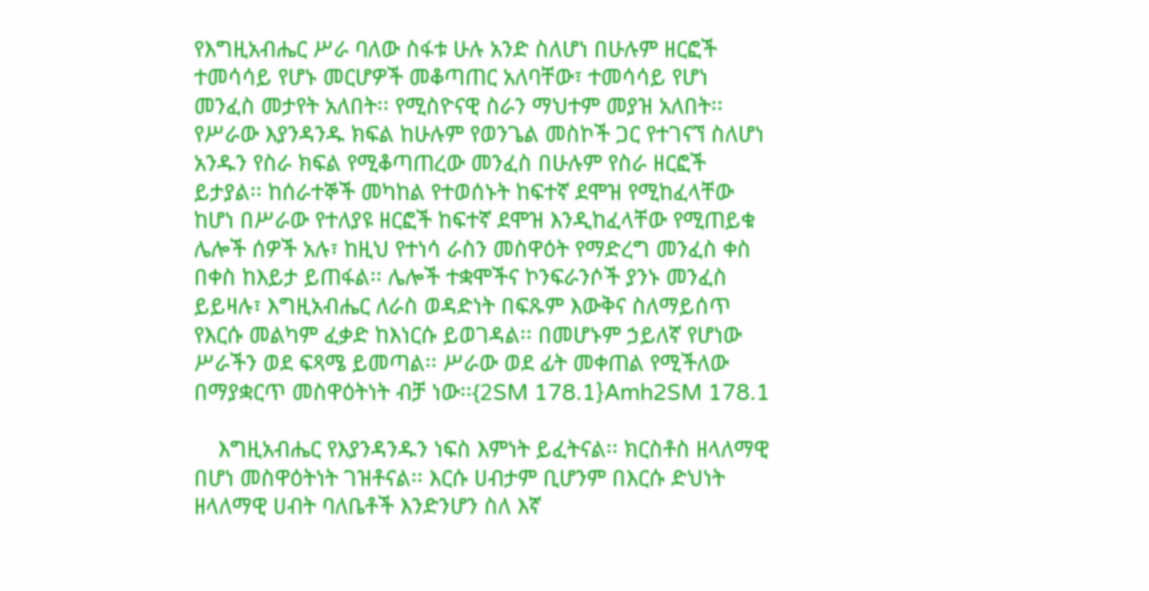የእግዚአብሔር ሥራ ባለው ስፋቱ ሁሉ አንድ ስለሆነ በሁሉም ዘርፎች ተመሳሳይ የሆኑ መርሆዎች መቆጣጠር አለባቸው፣ ተመሳሳይ የሆነ መንፈስ መታየት አለበት፡፡ የሚስዮናዊ ስራን ማህተም መያዝ አለበት፡፡ የሥራው እያንዳንዱ ክፍል ከሁሉም የወንጌል መስኮች ጋር የተገናኘ ስለሆነ አንዱን የስራ ክፍል የሚቆጣጠረው መንፈስ በሁሉም የስራ ዘርፎች ይታያል፡፡ ከሰራተኞች መካከል የተወሰኑት ከፍተኛ ደሞዝ የሚከፈላቸው ከሆነ በሥራው የተለያዩ ዘርፎች ከፍተኛ ደሞዝ እንዲከፈላቸው የሚጠይቁ ሌሎች ሰዎች አሉ፣ ከዚህ የተነሳ ራስን መስዋዕት የማድረግ መንፈስ ቀስ በቀስ ከእይታ ይጠፋል፡፡ ሌሎች ተቋሞችና ኮንፍራንሶች ያንኑ መንፈስ ይይዛሉ፣ እግዚአብሔር ለራስ ወዳድነት በፍጹም እውቅና ስለማይሰጥ የእርሱ መልካም ፈቃድ ከእነርሱ ይወገዳል፡፡ በመሆኑም ኃይለኛ የሆነው ሥራችን ወደ ፍጻሜ ይመጣል፡፡ ሥራው ወደ ፊት መቀጠል የሚችለው በማያቋርጥ መስዋዕትነት ብቻ ነው፡፡{2SM 178.1}Amh2SM 178.1

    እግዚአብሔር የእያንዳንዱን ነፍስ እምነት ይፈትናል፡፡ ክርስቶስ ዘላለማዊ በሆነ መስዋዕትነት ገዝቶናል፡፡ እርሱ ሀብታም ቢሆንም በእርሱ ድህነት ዘላለማዊ ሀብት ባለቤቶች እንድንሆን ስለ እኛ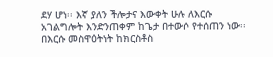ደሃ ሆነ፡፡ እኛ ያለን ችሎታና እውቀት ሁሉ ለእርሱ አገልግሎት እንድንጠቀም ከጌታ በተውሶ የተሰጠን ነው፡፡ በእርሱ መስዋዕትነት ከክርስቶስ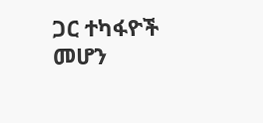ጋር ተካፋዮች መሆን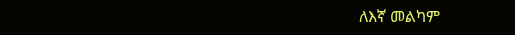ለእኛ መልካም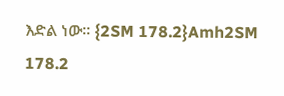እድል ነው፡፡ {2SM 178.2}Amh2SM 178.2